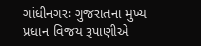ગાંધીનગરઃ ગુજરાતના મુખ્ય પ્રધાન વિજય રૂપાણીએ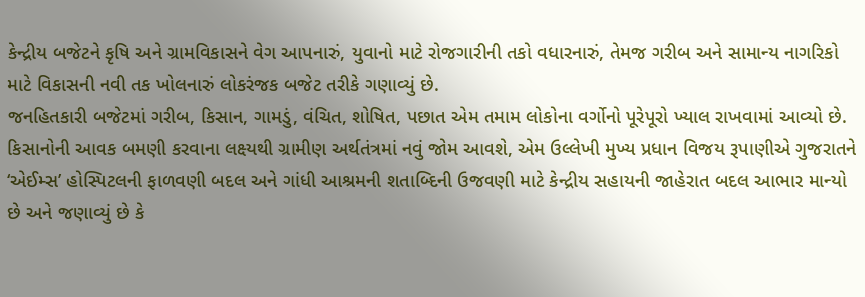કેન્દ્રીય બજેટને કૃષિ અને ગ્રામવિકાસને વેગ આપનારું, યુવાનો માટે રોજગારીની તકો વધારનારું, તેમજ ગરીબ અને સામાન્ય નાગરિકો માટે વિકાસની નવી તક ખોલનારું લોકરંજક બજેટ તરીકે ગણાવ્યું છે.
જનહિતકારી બજેટમાં ગરીબ, કિસાન, ગામડું, વંચિત, શોષિત, પછાત એમ તમામ લોકોના વર્ગોનો પૂરેપૂરો ખ્યાલ રાખવામાં આવ્યો છે. કિસાનોની આવક બમણી કરવાના લક્ષ્યથી ગ્રામીણ અર્થતંત્રમાં નવું જોમ આવશે, એમ ઉલ્લેખી મુખ્ય પ્રધાન વિજય રૂપાણીએ ગુજરાતને ‘એઈમ્સ’ હોસ્પિટલની ફાળવણી બદલ અને ગાંધી આશ્રમની શતાબ્દિની ઉજવણી માટે કેન્દ્રીય સહાયની જાહેરાત બદલ આભાર માન્યો છે અને જણાવ્યું છે કે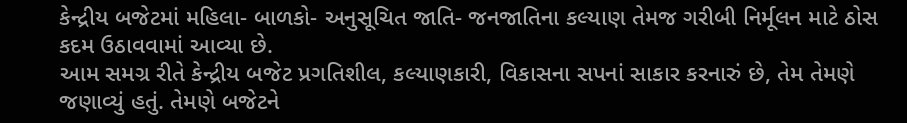કેન્દ્રીય બજેટમાં મહિલા- બાળકો- અનુસૂચિત જાતિ- જનજાતિના કલ્યાણ તેમજ ગરીબી નિર્મૂલન માટે ઠોસ કદમ ઉઠાવવામાં આવ્યા છે.
આમ સમગ્ર રીતે કેન્દ્રીય બજેટ પ્રગતિશીલ, કલ્યાણકારી, વિકાસના સપનાં સાકાર કરનારું છે, તેમ તેમણે જણાવ્યું હતું. તેમણે બજેટને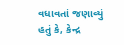વધાવતાં જણાવ્યું હતું કે, કેન્દ્ર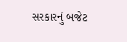સરકારનું બજેટ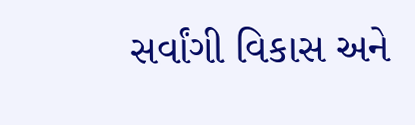સર્વાંગી વિકાસ અને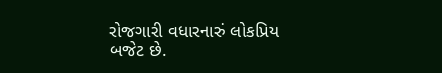રોજગારી વધારનારું લોકપ્રિય બજેટ છે.